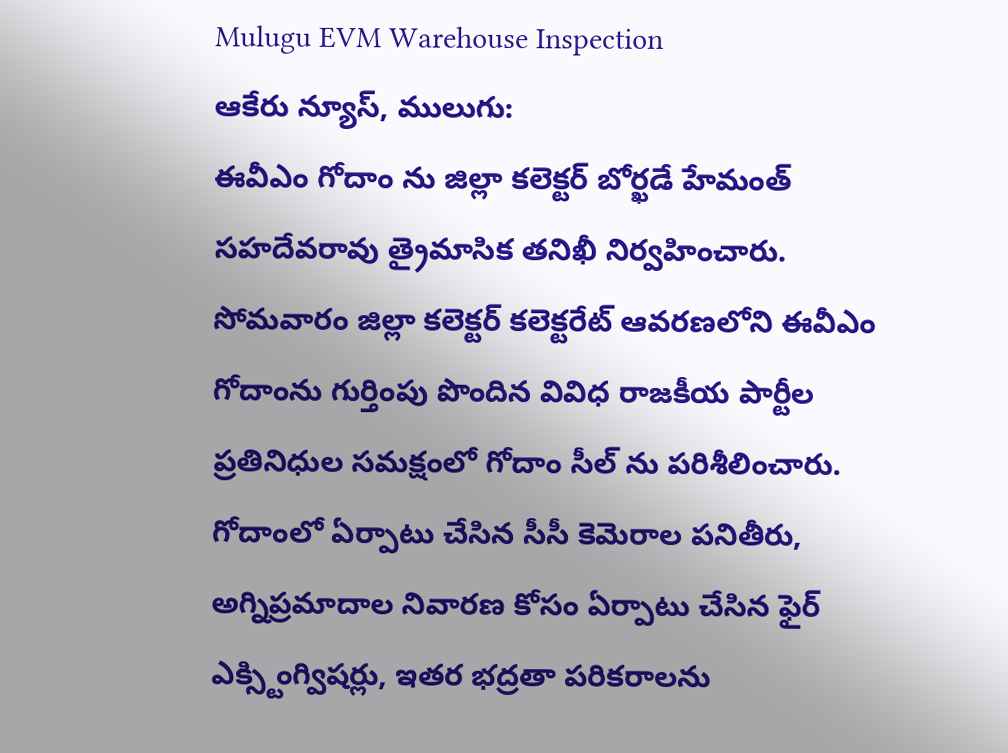Mulugu EVM Warehouse Inspection
ఆకేరు న్యూస్, ములుగు:
ఈవీఎం గోదాం ను జిల్లా కలెక్టర్ బోర్ఖడే హేమంత్ సహదేవరావు త్రైమాసిక తనిఖీ నిర్వహించారు. సోమవారం జిల్లా కలెక్టర్ కలెక్టరేట్ ఆవరణలోని ఈవీఎం గోదాంను గుర్తింపు పొందిన వివిధ రాజకీయ పార్టీల ప్రతినిధుల సమక్షంలో గోదాం సీల్ ను పరిశీలించారు. గోదాంలో ఏర్పాటు చేసిన సీసీ కెమెరాల పనితీరు, అగ్నిప్రమాదాల నివారణ కోసం ఏర్పాటు చేసిన ఫైర్ ఎక్స్టింగ్విషర్లు, ఇతర భద్రతా పరికరాలను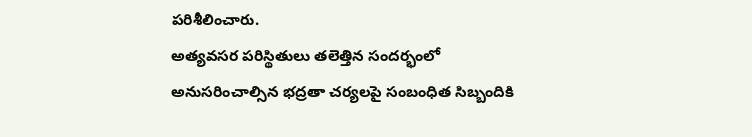పరిశీలించారు.
అత్యవసర పరిస్థితులు తలెత్తిన సందర్భంలో అనుసరించాల్సిన భద్రతా చర్యలపై సంబంధిత సిబ్బందికి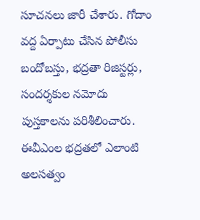సూచనలు జారీ చేశారు. గోదాం వద్ద ఏర్పాటు చేసిన పోలీసు బందోబస్తు, భద్రతా రిజిస్టర్లు, సందర్శకుల నమోదు పుస్తకాలను పరిశీలించారు. ఈవీఎంల భద్రతలో ఎలాంటి అలసత్వం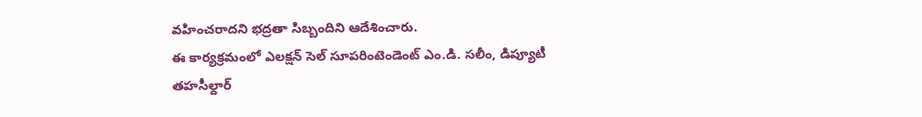వహించరాదని భద్రతా సిబ్బందిని ఆదేశించారు.
ఈ కార్యక్రమంలో ఎలక్షన్ సెల్ సూపరింటెండెంట్ ఎం.డి. సలీం, డిప్యూటీ తహసీల్దార్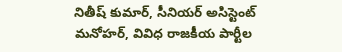నితీష్ కుమార్, సీనియర్ అసిస్టెంట్ మనోహర్, వివిధ రాజకీయ పార్టీల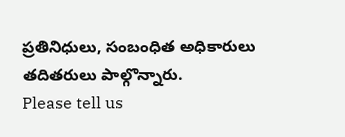ప్రతినిధులు, సంబంధిత అధికారులు తదితరులు పాల్గొన్నారు.
Please tell us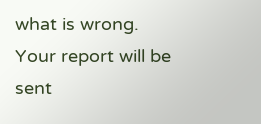what is wrong. Your report will be sent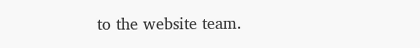to the website team.